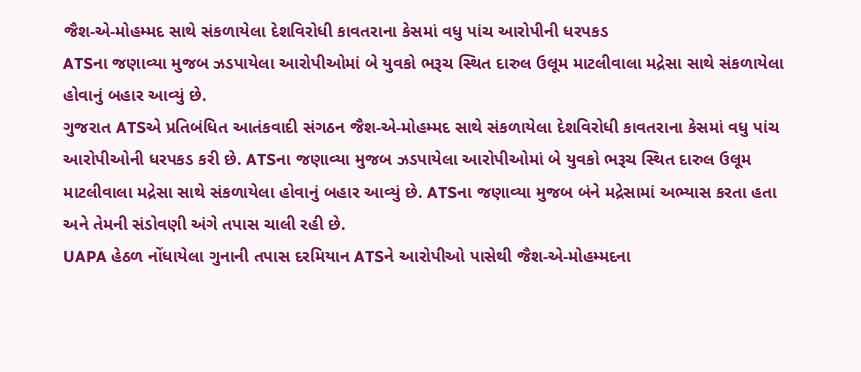જૈશ-એ-મોહમ્મદ સાથે સંકળાયેલા દેશવિરોધી કાવતરાના કેસમાં વધુ પાંચ આરોપીની ધરપકડ
ATSના જણાવ્યા મુજબ ઝડપાયેલા આરોપીઓમાં બે યુવકો ભરૂચ સ્થિત દારુલ ઉલૂમ માટલીવાલા મદ્રેસા સાથે સંકળાયેલા હોવાનું બહાર આવ્યું છે.
ગુજરાત ATSએ પ્રતિબંધિત આતંકવાદી સંગઠન જૈશ-એ-મોહમ્મદ સાથે સંકળાયેલા દેશવિરોધી કાવતરાના કેસમાં વધુ પાંચ આરોપીઓની ધરપકડ કરી છે. ATSના જણાવ્યા મુજબ ઝડપાયેલા આરોપીઓમાં બે યુવકો ભરૂચ સ્થિત દારુલ ઉલૂમ માટલીવાલા મદ્રેસા સાથે સંકળાયેલા હોવાનું બહાર આવ્યું છે. ATSના જણાવ્યા મુજબ બંને મદ્રેસામાં અભ્યાસ કરતા હતા અને તેમની સંડોવણી અંગે તપાસ ચાલી રહી છે.
UAPA હેઠળ નોંધાયેલા ગુનાની તપાસ દરમિયાન ATSને આરોપીઓ પાસેથી જૈશ-એ-મોહમ્મદના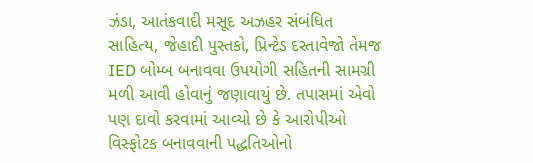ઝંડા, આતંકવાદી મસૂદ અઝહર સંબંધિત સાહિત્ય, જેહાદી પુસ્તકો, પ્રિન્ટેડ દસ્તાવેજો તેમજ IED બોમ્બ બનાવવા ઉપયોગી સહિતની સામગ્રી મળી આવી હોવાનું જણાવાયું છે. તપાસમાં એવો પણ દાવો કરવામાં આવ્યો છે કે આરોપીઓ વિસ્ફોટક બનાવવાની પદ્ધતિઓનો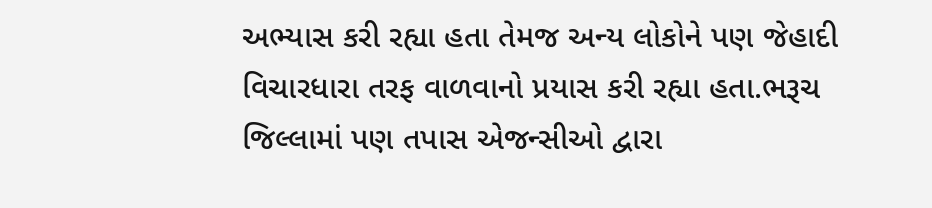અભ્યાસ કરી રહ્યા હતા તેમજ અન્ય લોકોને પણ જેહાદી વિચારધારા તરફ વાળવાનો પ્રયાસ કરી રહ્યા હતા.ભરૂચ જિલ્લામાં પણ તપાસ એજન્સીઓ દ્વારા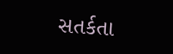સતર્કતા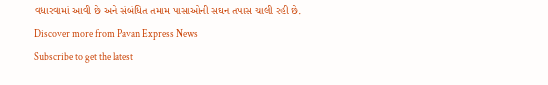વધારવામાં આવી છે અને સંબંધિત તમામ પાસાઓની સઘન તપાસ ચાલી રહી છે.
Discover more from Pavan Express News
Subscribe to get the latest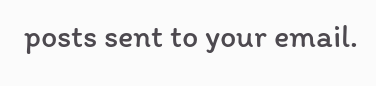posts sent to your email.